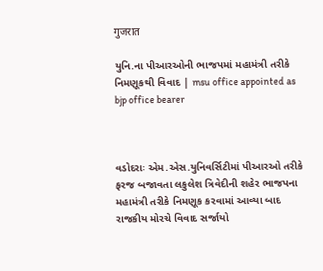गुजरात

યુનિ.ના પીઆરઓની ભાજપમાં મહામંત્રી તરીકે નિમણૂકથી વિવાદ | msu office appointed as bjp office bearer



વડોદરાઃ એમ.એસ.યુનિવર્સિટીમાં પીઆરઓ તરીકે ફરજ બજાવતા લકુલેશ ત્રિવેદીની શહેર ભાજપના મહામંત્રી તરીકે નિમણૂક કરવામાં આવ્યા બાદ રાજકીય મોરચે વિવાદ સર્જાયો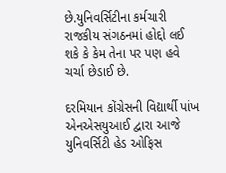છે.યુનિવર્સિટીના કર્મચારી રાજકીય સંગઠનમાં હોદ્દો લઈ શકે કે કેમ તેના પર પણ હવે ચર્ચા છેડાઈ છે.

દરમિયાન કોંગ્રેસની વિદ્યાર્થી પાંખ એનએસયુઆઈ દ્વારા આજે યુનિવર્સિટી હેડ ઓફિસ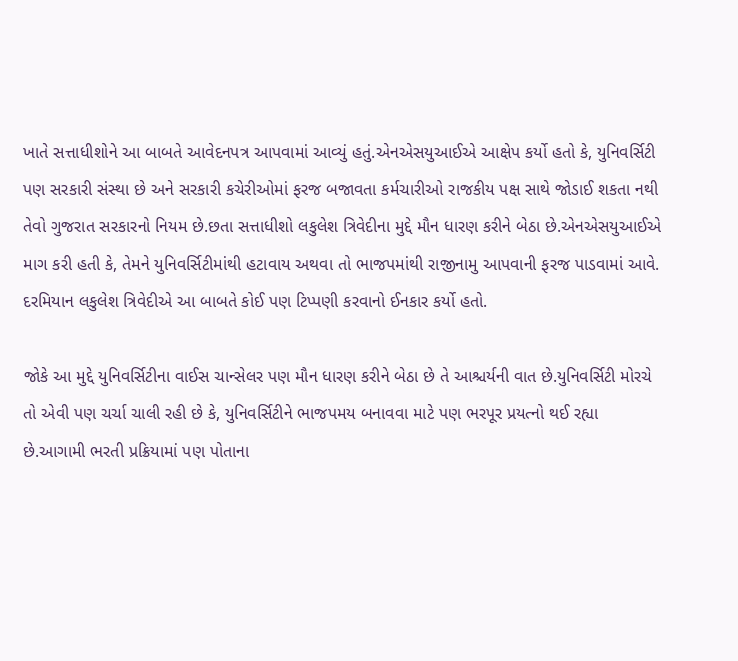ખાતે સત્તાધીશોને આ બાબતે આવેદનપત્ર આપવામાં આવ્યું હતું.એનએસયુઆઈએ આક્ષેપ કર્યો હતો કે, યુનિવર્સિટી પણ સરકારી સંસ્થા છે અને સરકારી કચેરીઓમાં ફરજ બજાવતા કર્મચારીઓ રાજકીય પક્ષ સાથે જોડાઈ શકતા નથી તેવો ગુજરાત સરકારનો નિયમ છે.છતા સત્તાધીશો લકુલેશ ત્રિવેદીના મુદ્દે મૌન ધારણ કરીને બેઠા છે.એનએસયુઆઈએ માગ કરી હતી કે, તેમને યુનિવર્સિટીમાંથી હટાવાય અથવા તો ભાજપમાંથી રાજીનામુ આપવાની ફરજ પાડવામાં આવે. દરમિયાન લકુલેશ ત્રિવેદીએ આ બાબતે કોઈ પણ ટિપ્પણી કરવાનો ઈનકાર કર્યો હતો.

જોકે આ મુદ્દે યુનિવર્સિટીના વાઈસ ચાન્સેલર પણ મૌન ધારણ કરીને બેઠા છે તે આશ્ચર્યની વાત છે.યુનિવર્સિટી મોરચે તો એવી પણ ચર્ચા ચાલી રહી છે કે, યુનિવર્સિટીને ભાજપમય બનાવવા માટે પણ ભરપૂર પ્રયત્નો થઈ રહ્યા છે.આગામી ભરતી પ્રક્રિયામાં પણ પોતાના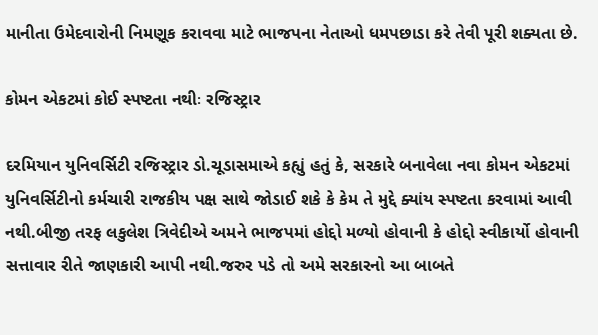માનીતા ઉમેદવારોની નિમણૂક કરાવવા માટે ભાજપના નેતાઓ ધમપછાડા કરે તેવી પૂરી શક્યતા છે.

કોમન એકટમાં કોઈ સ્પષ્ટતા નથીઃ રજિસ્ટ્રાર

દરમિયાન યુનિવર્સિટી રજિસ્ટ્રાર ડો.ચૂડાસમાએ કહ્યું હતું કે, સરકારે બનાવેલા નવા કોમન એકટમાં યુનિવર્સિટીનો કર્મચારી રાજકીય પક્ષ સાથે જોડાઈ શકે કે કેમ તે મુદ્દે ક્યાંય સ્પષ્ટતા કરવામાં આવી નથી.બીજી તરફ લકુલેશ ત્રિવેદીએ અમને ભાજપમાં હોદ્દો મળ્યો હોવાની કે હોદ્દો સ્વીકાર્યો હોવાની સત્તાવાર રીતે જાણકારી આપી નથી.જરુર પડે તો અમે સરકારનો આ બાબતે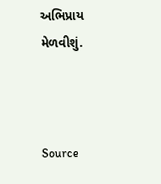અભિપ્રાય મેળવીશું.



Source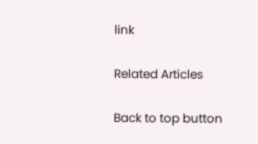link

Related Articles

Back to top button